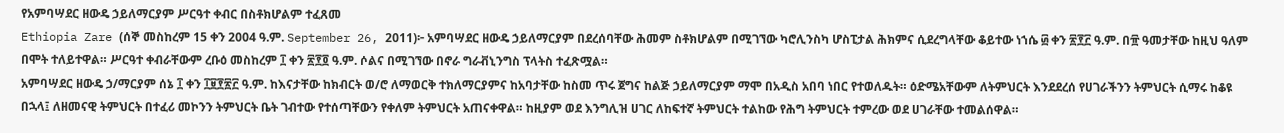የአምባሣደር ዘውዴ ኃይለማርያም ሥርዓተ ቀብር በስቶክሆልም ተፈጸመ
Ethiopia Zare (ሰኞ መስከረም 15 ቀን 2004 ዓ.ም. September 26, 2011)፦ አምባሣደር ዘውዴ ኃይለማርያም በደረሰባቸው ሕመም ስቶክሆልም በሚገኘው ካሮሊንስካ ሆስፒታል ሕክምና ሲደረግላቸው ቆይተው ነኀሴ ፴ ቀን ፳፻፫ ዓ.ም. በ፹ ዓመታቸው ከዚህ ዓለም በሞት ተለይተዋል። ሥርዓተ ቀብራቸውም ረቡዕ መስከረም ፲ ቀን ፳፻፬ ዓ.ም. ሶልና በሚገኘው በኖራ ግራቭኒንግስ ፕላትስ ተፈጽሟል።
አምባሣደር ዘውዴ ኃ/ማርያም ሰኔ ፲ ቀን ፲፱፻፳፫ ዓ.ም. ከእናታቸው ከክብርት ወ/ሮ ለማወርቅ ተክለማርያምና ከአባታቸው ከስመ ጥሩ ጀግና ከልጅ ኃይለማርያም ማሞ በአዲስ አበባ ነበር የተወለዱት። ዕድሜአቸውም ለትምህርት እንደደረሰ የሀገራችንን ትምህርት ሲማሩ ከቆዩ በኋላ፤ ለዘመናዊ ትምህርት በተፈሪ መኮንን ትምህርት ቤት ገብተው የተሰጣቸውን የቀለም ትምህርት አጠናቀዋል። ከዚያም ወደ እንግሊዝ ሀገር ለከፍተኛ ትምህርት ተልከው የሕግ ትምህርት ተምረው ወደ ሀገራቸው ተመልሰዋል።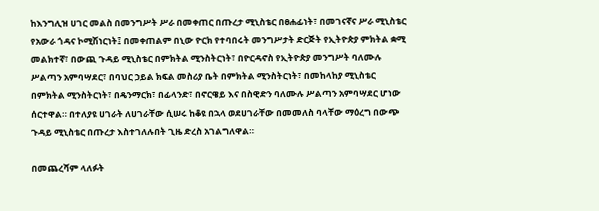ከእንግሊዝ ሀገር መልስ በመንግሥት ሥራ በመቀጠር በጡረታ ሚኒስቴር በፀሐፊነት፣ በመገናኛና ሥራ ሚኒስቴር የአውራ ጎዳና ኮሚሽነርነት፤ በመቀጠልም በኒው ዮርክ የተባበሩት መንግሥታት ድርጅት የኢትዮጵያ ምክትል ቋሚ መልክተኛ፣ በውጪ ጉዳይ ሚኒስቴር በምክትል ሚንስትርነት፣ በዮርዳኖስ የኢትዮጵያ መንግሥት ባለሙሉ ሥልጣን አምባሣደር፣ በባህር ኃይል ክፍል መስሪያ ቤት በምክትል ሚንስትርነት፣ በመከላከያ ሚኒስቴር በምክትል ሚንስትርነት፣ በዴንማርክ፣ በፊላንድ፣ በኖርዌይ እና በስዊድን ባለሙሉ ሥልጣን አምባሣደር ሆነው ሰርተዋል። በተለያዩ ሀገራት ለሀገራቸው ሲሠሩ ከቆዩ በኋላ ወደሀገራቸው በመመለስ ባላቸው ማዕረግ በውጭ ጉዳይ ሚኒስቴር በጡረታ እስተገለሉበት ጊዜ ድረስ አገልግለዋል።

በመጨረሻም ላለፉት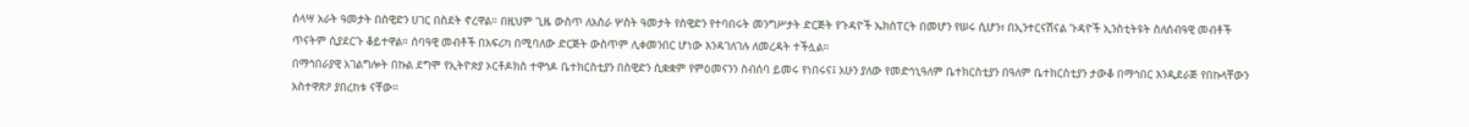ሰላሣ አራት ዓመታት በስዊድን ሀገር በስደት ኖረዋል። በዚህም ጊዜ ውስጥ ለአስራ ሦስት ዓመታት የስዊድን የተባበሩት መንግሥታት ድርጅት የጉዳዮች ኤክስፐርት በመሆን የሠሩ ሲሆን፣ በኢንተርናሽናል ጉዳዮች ኢንስቲትዩት ስለሰብዓዊ መብቶች ጥናትም ሲያደርጉ ቆይተዋል። ሰባዓዊ መብቶች በአፍሪካ በሚባለው ድርጅት ውስጥም ሊቀመንበር ሆነው እንዳገለገሉ ለመረዳት ተችሏል።
በማኅበራያዊ አገልግሎት በኩል ደግሞ የኢትዮጵያ ኦርቶዶክስ ተዋኅዶ ቤተክርስቲያን በስዊድን ሲቋቋም የምዕመናንን ስብሰባ ይመሩ የነበሩና፤ አሁን ያለው የመድኅኒዓለም ቤተክርስቲያን በዓለም ቤተክርስቲያን ታውቆ በማኅበር እንዲደራጅ የበኩላቸውን አስተዋጽዖ ያበረከቱ ናቸው።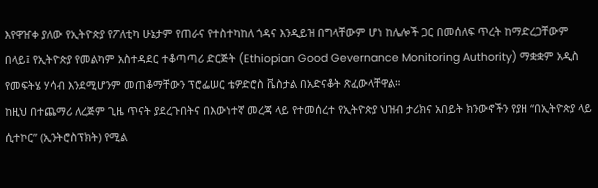እየዋዠቀ ያለው የኢትዮጵያ የፖለቲካ ሁኔታም የጠራና የተስተካከለ ጎዳና እንዲይዝ በግላቸውም ሆነ ከሌሎች ጋር በመሰለፍ ጥረት ከማድረጋቸውም በላይ፤ የኢትዮጵያ የመልካም አስተዳደር ተቆጣጣሪ ድርጅት (Ethiopian Good Gevernance Monitoring Authority) ማቋቋም አዲስ የመፍትሄ ሃሳብ እንደሚሆንም መጠቆማቸውን ፕሮፌሠር ቴዎድሮስ ቬስታል በአድናቆት ጽፈውላቸዋል።
ከዚህ በተጨማሪ ለረጅም ጊዜ ጥናት ያደረጉበትና በእውነተኛ መረጃ ላይ የተመሰረተ የኢትዮጵያ ህዝብ ታሪክና አበይት ክንውኖችን የያዘ “በኢትዮጵያ ላይ ሲተኮር” (ኢንትሮስፕክት) የሚል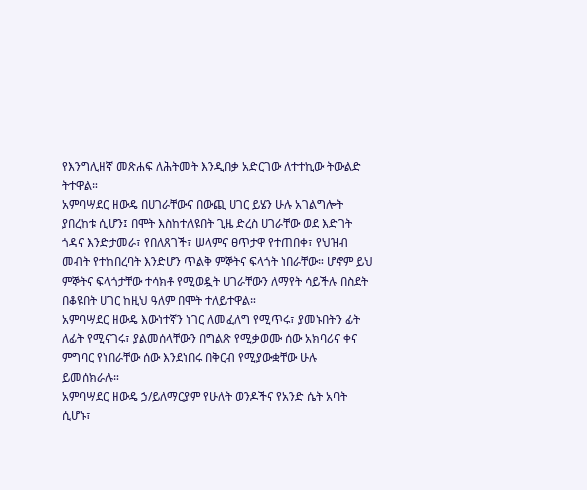የእንግሊዘኛ መጽሐፍ ለሕትመት እንዲበቃ አድርገው ለተተኪው ትውልድ ትተዋል።
አምባሣደር ዘውዴ በሀገራቸውና በውጪ ሀገር ይሄን ሁሉ አገልግሎት ያበረከቱ ሲሆን፤ በሞት እስከተለዩበት ጊዜ ድረስ ሀገራቸው ወደ እድገት ጎዳና እንድታመራ፣ የበለጸገች፣ ሠላምና ፀጥታዋ የተጠበቀ፣ የህዝብ መብት የተከበረባት እንድሆን ጥልቅ ምኞትና ፍላጎት ነበራቸው። ሆኖም ይህ ምኞትና ፍላጎታቸው ተሳክቶ የሚወዷት ሀገራቸውን ለማየት ሳይችሉ በስደት በቆዩበት ሀገር ከዚህ ዓለም በሞት ተለይተዋል።
አምባሣደር ዘውዴ እውነተኛን ነገር ለመፈለግ የሚጥሩ፣ ያመኑበትን ፊት ለፊት የሚናገሩ፣ ያልመሰላቸውን በግልጽ የሚቃወሙ ሰው አክባሪና ቀና ምግባር የነበራቸው ሰው እንደነበሩ በቅርብ የሚያውቋቸው ሁሉ ይመሰክራሉ።
አምባሣደር ዘውዴ ኃ/ይለማርያም የሁለት ወንዶችና የአንድ ሴት አባት ሲሆኑ፣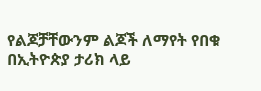የልጆቻቸውንም ልጆች ለማየት የበቁ በኢትዮጵያ ታሪክ ላይ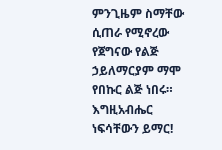ምንጊዜም ስማቸው ሲጠራ የሚኖረው የጀግናው የልጅ ኃይለማርያም ማሞ የበኩር ልጅ ነበሩ።
እግዚአብሔር ነፍሳቸውን ይማር!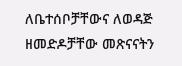ለቤተሰቦቻቸውና ለወዳጅ ዘመድዶቻቸው መጽናናትን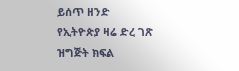ይሰጥ ዘንድ የኢትዮጵያ ዛሬ ድረ ገጽ ዝግጅት ክፍል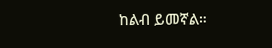ከልብ ይመኛል።